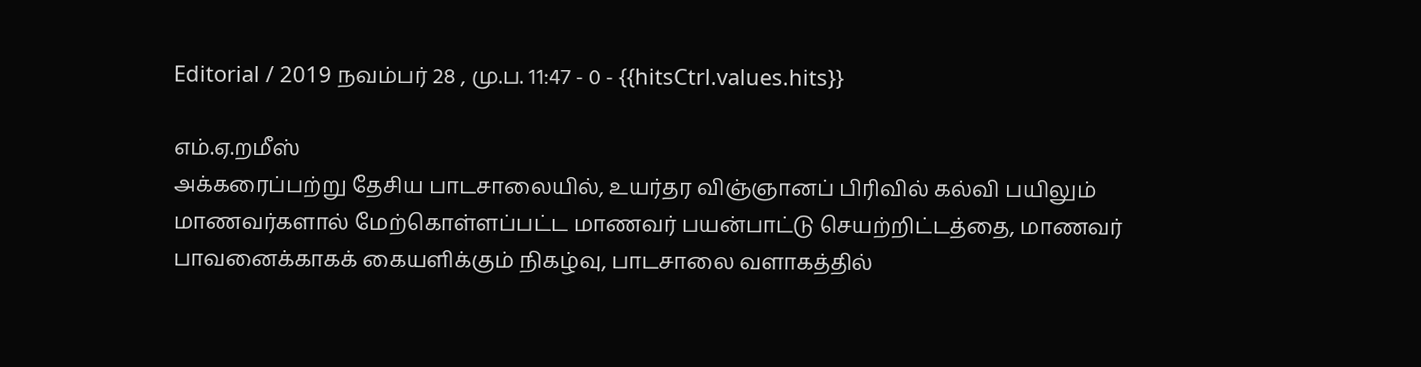Editorial / 2019 நவம்பர் 28 , மு.ப. 11:47 - 0 - {{hitsCtrl.values.hits}}

எம்.ஏ.றமீஸ்
அக்கரைப்பற்று தேசிய பாடசாலையில், உயர்தர விஞ்ஞானப் பிரிவில் கல்வி பயிலும் மாணவர்களால் மேற்கொள்ளப்பட்ட மாணவர் பயன்பாட்டு செயற்றிட்டத்தை, மாணவர் பாவனைக்காகக் கையளிக்கும் நிகழ்வு, பாடசாலை வளாகத்தில்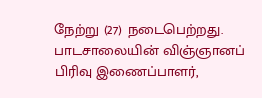நேற்று (27) நடைபெற்றது.
பாடசாலையின் விஞ்ஞானப் பிரிவு இணைப்பாளர்,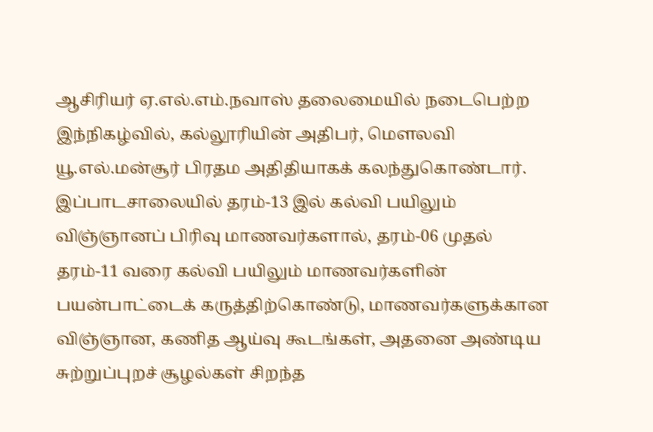ஆசிரியர் ஏ.எல்.எம்.நவாஸ் தலைமையில் நடைபெற்ற இந்நிகழ்வில், கல்லூரியின் அதிபர், மௌலவி யூ.எல்.மன்சூர் பிரதம அதிதியாகக் கலந்துகொண்டார்.
இப்பாடசாலையில் தரம்-13 இல் கல்வி பயிலும் விஞ்ஞானப் பிரிவு மாணவர்களால், தரம்-06 முதல் தரம்-11 வரை கல்வி பயிலும் மாணவர்களின் பயன்பாட்டைக் கருத்திற்கொண்டு, மாணவர்களுக்கான விஞ்ஞான, கணித ஆய்வு கூடங்கள், அதனை அண்டிய சுற்றுப்புறச் சூழல்கள் சிறந்த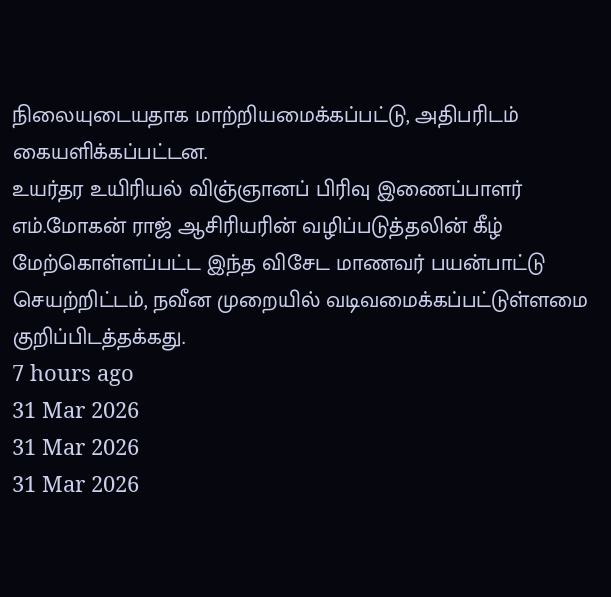நிலையுடையதாக மாற்றியமைக்கப்பட்டு, அதிபரிடம் கையளிக்கப்பட்டன.
உயர்தர உயிரியல் விஞ்ஞானப் பிரிவு இணைப்பாளர் எம்.மோகன் ராஜ் ஆசிரியரின் வழிப்படுத்தலின் கீழ் மேற்கொள்ளப்பட்ட இந்த விசேட மாணவர் பயன்பாட்டு செயற்றிட்டம், நவீன முறையில் வடிவமைக்கப்பட்டுள்ளமை குறிப்பிடத்தக்கது.
7 hours ago
31 Mar 2026
31 Mar 2026
31 Mar 2026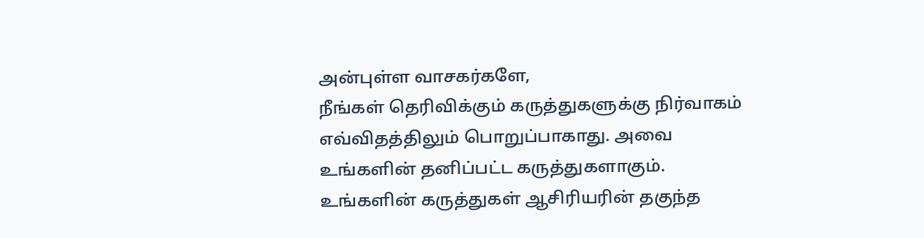அன்புள்ள வாசகர்களே,
நீங்கள் தெரிவிக்கும் கருத்துகளுக்கு நிர்வாகம் எவ்விதத்திலும் பொறுப்பாகாது. அவை உங்களின் தனிப்பட்ட கருத்துகளாகும். உங்களின் கருத்துகள் ஆசிரியரின் தகுந்த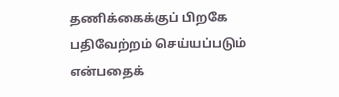தணிக்கைக்குப் பிறகே பதிவேற்றம் செய்யப்படும் என்பதைக்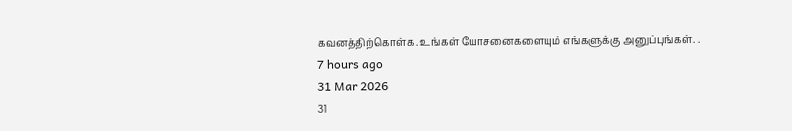கவனத்திற்கொள்க. உங்கள் யோசனைகளையும் எங்களுக்கு அனுப்புங்கள். .
7 hours ago
31 Mar 2026
31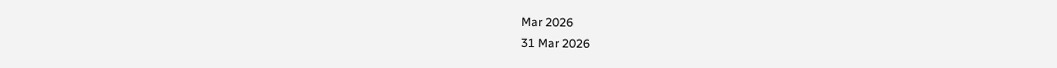Mar 2026
31 Mar 2026